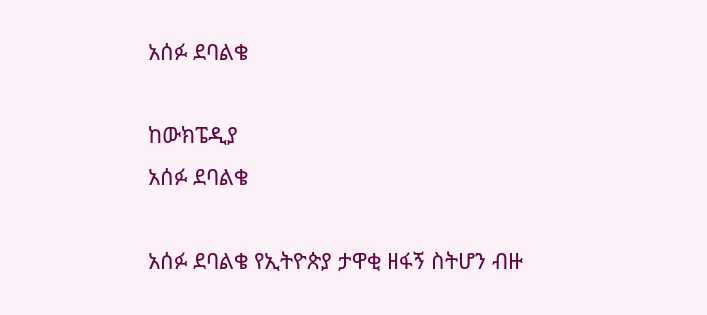አሰፉ ደባልቄ

ከውክፔዲያ
አሰፉ ደባልቄ

አሰፉ ደባልቄ የኢትዮጵያ ታዋቂ ዘፋኝ ስትሆን ብዙ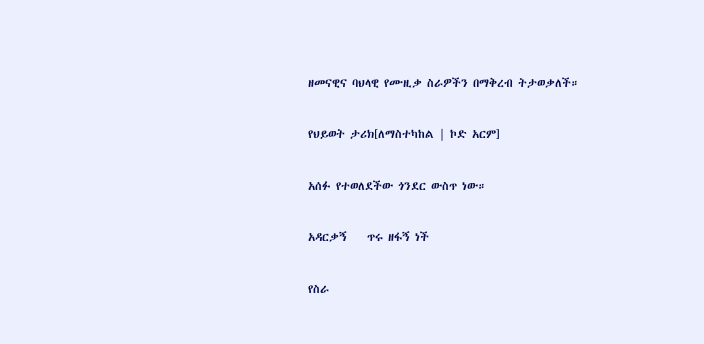ዘመናዊና ባህላዊ የሙዚቃ ስራዎችን በማቅረብ ትታወቃለች።

የህይወት ታሪክ[ለማስተካከል | ኮድ አርም]

አሰፉ የተወለደችው ጎንደር ውስጥ ነው።

አዳርቃኝ    ጥሩ ዘፋኝ ነች

የስራ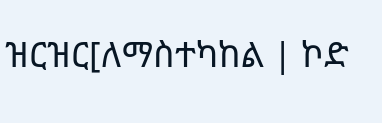ዝርዝር[ለማስተካከል | ኮድ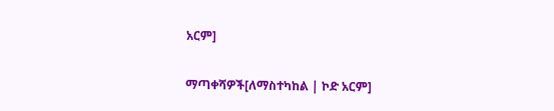አርም]

ማጣቀሻዎች[ለማስተካከል | ኮድ አርም]